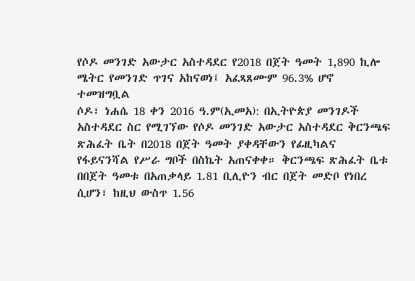የሶዶ መንገድ አውታር አስተዳደር የ2018 በጀት ዓመት 1,890 ኪሎ ሜትር የመንገድ ጥገና አከናወነ፤ አፈጻጸሙም 96.3% ሆኖ ተመዝግቧል
ሶዶ፣ ነሐሴ 18 ቀን 2016 ዓ.ም(ኢመአ): በኢትዮጵያ መንገዶች አስተዳደር ስር የሚገኘው የሶዶ መንገድ አውታር አስተዳደር ቅርንጫፍ ጽሕፈት ቤት በ2018 በጀት ዓመት ያቀዳቸውን የፊዚካልና የፋይናንሻል የሥራ ግቦች በስኬት አጠናቀቀ። ቅርንጫፍ ጽሕፈት ቤቱ በበጀት ዓመቱ በአጠቃላይ 1.81 ቢሊዮን ብር በጀት መድቦ የነበረ ሲሆን፣ ከዚህ ውስጥ 1.56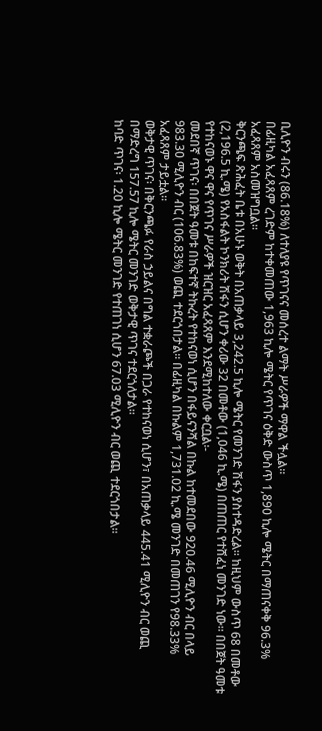ቢሊዮን ብሩን (86.18%) ለተለያዩ የጥገናና መሰረተ ልማት ሥራዎች ማዋል ችሏል።
በፊዚካል አፈጻጸም ረገድም ከተቀመጠው 1,963 ኪሎ ሜትር የጥገና ዕቅድ ውስጥ 1,890 ኪሎ ሜትር በማጠናቀቅ 96.3% አፈጻጸም አስመዝግቧል።
ቅርንጫፍ ጽሕፈት ቤቱ በአሁኑ ወቅት በአጠቃላይ 3,242.5 ኪሎ ሜትር የመንገድ ሽፋን ያስተዳድረል፡፡ ከዚህም ውስጥ 68 በመቶው (2,196.5 ኪ.ሜ) የአስፋልት ኮንክሪት ሽፋን ሲሆን ቀሪው 32 በመቶው (1,046 ኪ.ሜ) በጠጠር የተሸፈነ መንገድ ነው። በበጀት ዓመቱ የተከናወኑ ዋና ዋና የጥገና ሥራዎች ዝርዝር አፈጻጸም እንደሚከተለው ቀርቧል፡-
መደበኛ ጥገና፡ በበጀት ዓመቱ በከፍተኛ ትኩረት የተከናወነ ሲሆን በፋይናንሻል በኩል ከተመደበው 920.46 ሚሊዮን ብር በላይ 983.30 ሚሊዮን ብር (106.83%) ወጪ ተደርጎበታል። በፊዚካል በኩልም 1,731.02 ኪ.ሜ መንገድ በመጠገን የ98.33% አፈጻጸም ታይቷል።
ወቅታዊ ጥገና፡ በቅርንጫፉ የራስ ኃይልና በግል ተቋራጮች በጋራ የተከናወነ ሲሆን፣ በአጠቃላይ 445.41 ሚሊዮን ብር ወጪ በማድረግ 157.57 ኪሎ ሜትር መንገድ ወቅታዊ ጥገና ተደርጎለታል።
ከባድ ጥገና፡ 1.20 ኪሎ ሜትር መንገድ የተጠገነ ሲሆን 67.03 ሚሊዮን ብር ወጪ ተደርጎበታል።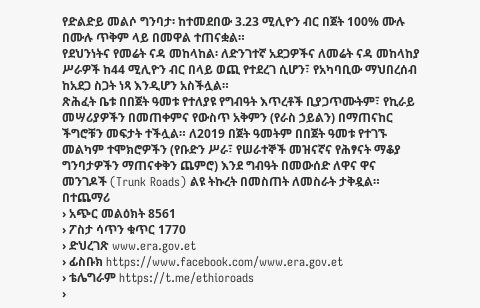የድልድይ መልሶ ግንባታ፡ ከተመደበው 3.23 ሚሊዮን ብር በጀት 100% ሙሉ በሙሉ ጥቅም ላይ በመዋል ተጠናቋል።
የደህንነትና የመሬት ናዳ መከላከል፡ ለድንገተኛ አደጋዎችና ለመሬት ናዳ መከላከያ ሥራዎች ከ44 ሚሊዮን ብር በላይ ወጪ የተደረገ ሲሆን፣ የአካባቢው ማህበረሰብ ከአደጋ ስጋት ነጻ እንዲሆን አስችሏል።
ጽሕፈት ቤቱ በበጀት ዓመቱ የተለያዩ የግብዓት እጥረቶች ቢያጋጥሙትም፣ የኪራይ መሣሪያዎችን በመጠቀምና የውስጥ አቅምን (የራስ ኃይልን) በማጠናከር ችግሮቹን መፍታት ተችሏል። ለ2019 በጀት ዓመትም በበጀት ዓመቱ የተገኙ መልካም ተሞክሮዎችን (የቡድን ሥራ፣ የሠራተኞች መዝናኛና የሕፃናት ማቆያ ግንባታዎችን ማጠናቀቅን ጨምሮ) እንደ ግብዓት በመውሰድ ለዋና ዋና መንገዶች (Trunk Roads) ልዩ ትኩረት በመስጠት ለመስራት ታቅዷል።
በተጨማሪ
› አጭር መልዕክት 8561
› ፖስታ ሳጥን ቁጥር 1770
› ድህረገጽ www.era.gov.et
› ፊስቡክ https://www.facebook.com/www.era.gov.et
› ቴሌግራም https://t.me/ethioroads
›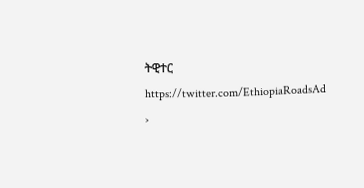ትዊተር https://twitter.com/EthiopiaRoadsAd
›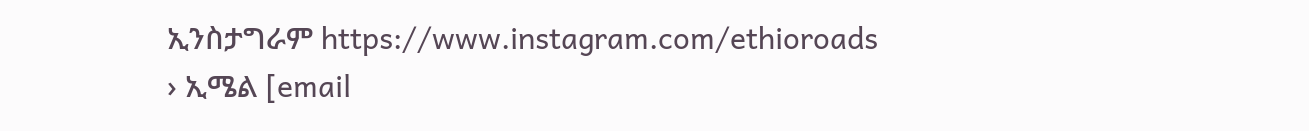ኢንስታግራም https://www.instagram.com/ethioroads
› ኢሜል [email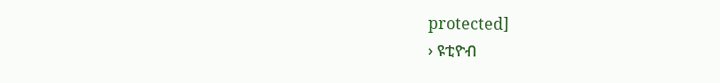protected]
› ዩቲዮብ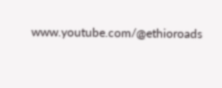www.youtube.com/@ethioroads